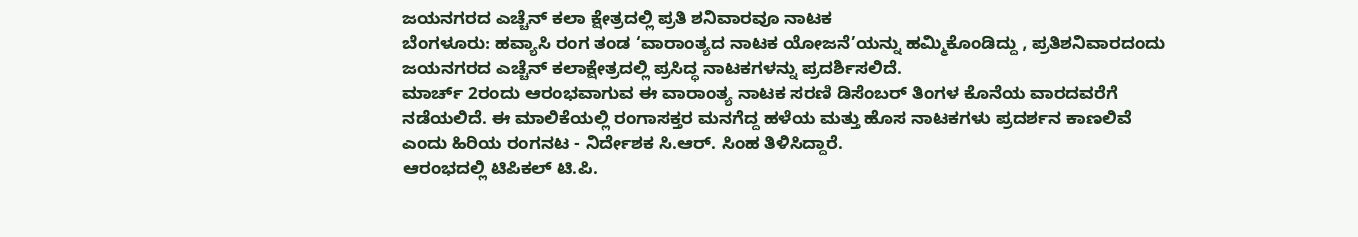ಜಯನಗರದ ಎಚ್ಚೆನ್ ಕಲಾ ಕ್ಷೇತ್ರದಲ್ಲಿ ಪ್ರತಿ ಶನಿವಾರವೂ ನಾಟಕ
ಬೆಂಗಳೂರು: ಹವ್ಯಾಸಿ ರಂಗ ತಂಡ ‘ವಾರಾಂತ್ಯದ ನಾಟಕ ಯೋಜನೆ’ಯನ್ನು ಹಮ್ಮಿಕೊಂಡಿದ್ದು , ಪ್ರತಿಶನಿವಾರದಂದು ಜಯನಗರದ ಎಚ್ಚೆನ್ ಕಲಾಕ್ಷೇತ್ರದಲ್ಲಿ ಪ್ರಸಿದ್ಧ ನಾಟಕಗಳನ್ನು ಪ್ರದರ್ಶಿಸಲಿದೆ.
ಮಾರ್ಚ್ 2ರಂದು ಆರಂಭವಾಗುವ ಈ ವಾರಾಂತ್ಯ ನಾಟಕ ಸರಣಿ ಡಿಸೆಂಬರ್ ತಿಂಗಳ ಕೊನೆಯ ವಾರದವರೆಗೆ ನಡೆಯಲಿದೆ. ಈ ಮಾಲಿಕೆಯಲ್ಲಿ ರಂಗಾಸಕ್ತರ ಮನಗೆದ್ದ ಹಳೆಯ ಮತ್ತು ಹೊಸ ನಾಟಕಗಳು ಪ್ರದರ್ಶನ ಕಾಣಲಿವೆ ಎಂದು ಹಿರಿಯ ರಂಗನಟ - ನಿರ್ದೇಶಕ ಸಿ.ಆರ್. ಸಿಂಹ ತಿಳಿಸಿದ್ದಾರೆ.
ಆರಂಭದಲ್ಲಿ ಟಿಪಿಕಲ್ ಟಿ.ಪಿ.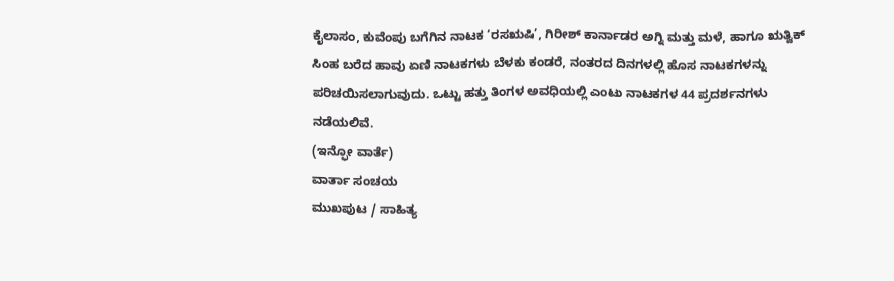ಕೈಲಾಸಂ, ಕುವೆಂಪು ಬಗೆಗಿನ ನಾಟಕ ‘ರಸಋಷಿ’, ಗಿರೀಶ್ ಕಾರ್ನಾಡರ ಅಗ್ನಿ ಮತ್ತು ಮಳೆ, ಹಾಗೂ ಋತ್ವಿಕ್ ಸಿಂಹ ಬರೆದ ಹಾವು ಏಣಿ ನಾಟಕಗಳು ಬೆಳಕು ಕಂಡರೆ, ನಂತರದ ದಿನಗಳಲ್ಲಿ ಹೊಸ ನಾಟಕಗಳನ್ನು ಪರಿಚಯಿಸಲಾಗುವುದು. ಒಟ್ಟು ಹತ್ತು ತಿಂಗಳ ಅವಧಿಯಲ್ಲಿ ಎಂಟು ನಾಟಕಗಳ 44 ಪ್ರದರ್ಶನಗಳು ನಡೆಯಲಿವೆ.
(ಇನ್ಫೋ ವಾರ್ತೆ)
ವಾರ್ತಾ ಸಂಚಯ
ಮುಖಪುಟ / ಸಾಹಿತ್ಯ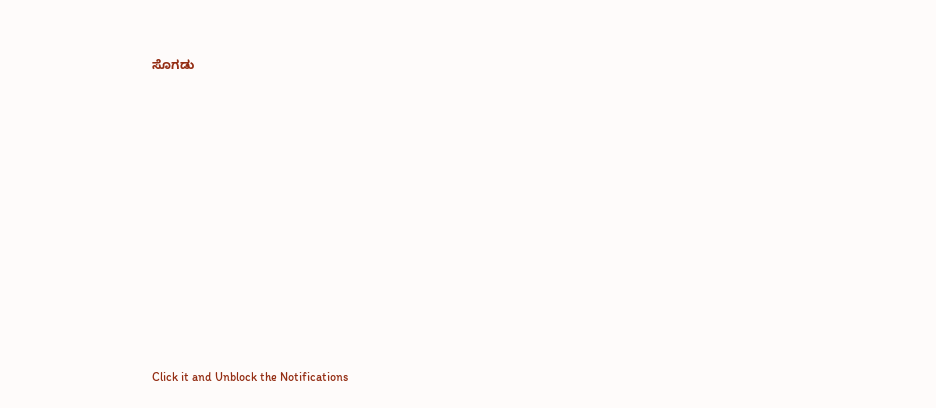ಸೊಗಡು












Click it and Unblock the Notifications